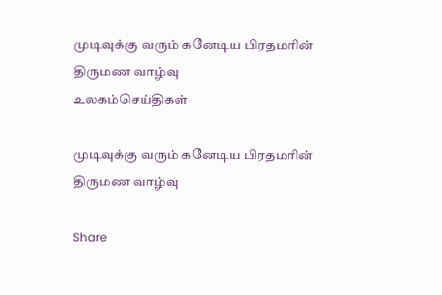முடிவுக்கு வரும் கனேடிய பிரதமரின் திருமண வாழ்வு
உலகம்செய்திகள்

முடிவுக்கு வரும் கனேடிய பிரதமரின் திருமண வாழ்வு

Share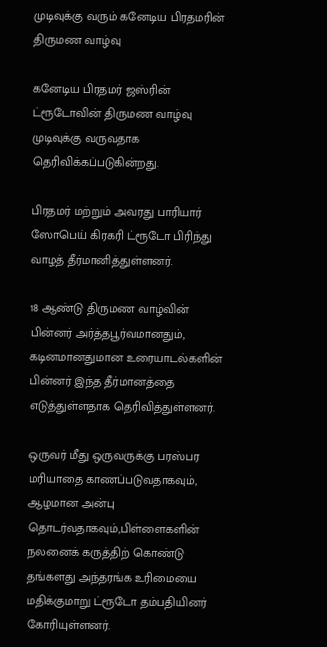முடிவுக்கு வரும் கனேடிய பிரதமரின் திருமண வாழ்வு

கனேடிய பிரதமர் ஜஸ்ரின் ட்ரூடோவின் திருமண வாழ்வு முடிவுக்கு வருவதாக தெரிவிக்கப்படுகின்றது.

பிரதமர் மற்றும் அவரது பாரியார் ஸோபெய் கிரகரி ட்ரூடோ பிரிந்து வாழத் தீர்மானித்துள்ளனர்.

18 ஆண்டு திருமண வாழ்வின் பின்னர் அர்த்தபூர்வமானதும், கடினமானதுமான உரையாடல்களின் பின்னர் இந்த தீர்மானத்தை எடுத்துள்ளதாக தெரிவித்துள்ளனர்.

ஒருவர் மீது ஒருவருக்கு பரஸ்பர மரியாதை காணப்படுவதாகவும், ஆழமான அன்பு தொடர்வதாகவும்,பிள்ளைகளின் நலனைக் கருத்திற் கொண்டு தங்களது அந்தரங்க உரிமையை மதிக்குமாறு ட்ரூடோ தம்பதியினர் கோரியுள்ளனர்.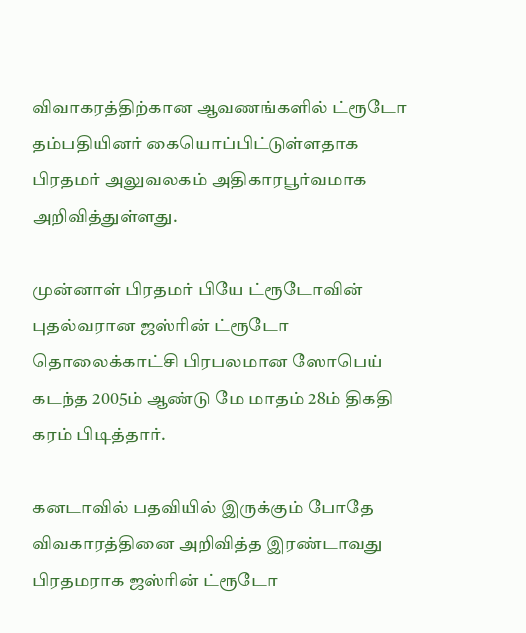விவாகரத்திற்கான ஆவணங்களில் ட்ரூடோ தம்பதியினர் கையொப்பிட்டுள்ளதாக பிரதமர் அலுவலகம் அதிகாரபூர்வமாக அறிவித்துள்ளது.

முன்னாள் பிரதமர் பியே ட்ரூடோவின் புதல்வரான ஜஸ்ரின் ட்ரூடோ தொலைக்காட்சி பிரபலமான ஸோபெய் கடந்த 2005ம் ஆண்டு மே மாதம் 28ம் திகதி கரம் பிடித்தார்.

கனடாவில் பதவியில் இருக்கும் போதே விவகாரத்தினை அறிவித்த இரண்டாவது பிரதமராக ஜஸ்ரின் ட்ரூடோ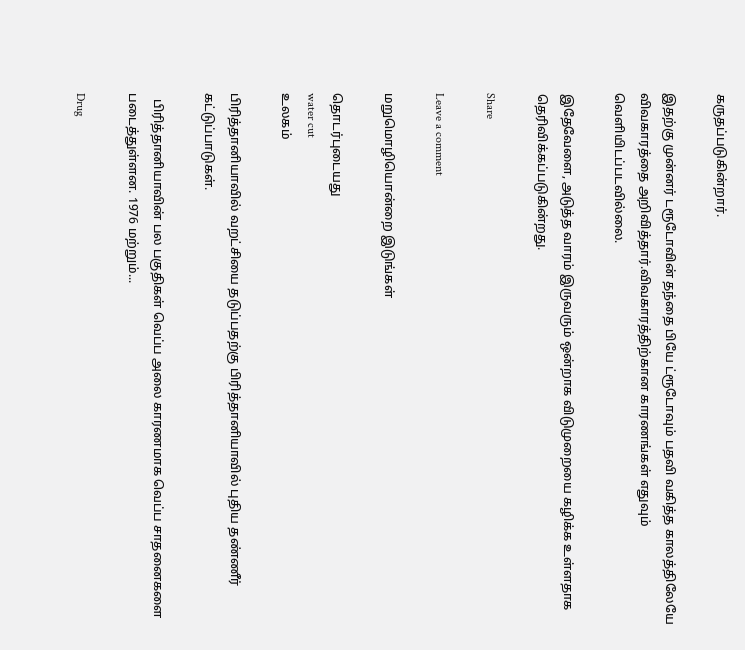கருதப்படுகின்றார்.

இதற்கு முன்னர் டரூடோவின் தந்தை பியே ட்ரூடோவும் பதவி வகித்த காலத்திலேயே விவகாரத்தை அறிவித்தார்.விவகாரத்திற்கான காரணங்கள் எதுவும் வெளியிடப்படவில்லை.

இதேவேளை, அடுத்த வாரம் இருவரும் ஒன்றாக விடுமுறையை கழிக்க உள்ளதாக தெரிவிக்கப்படுகின்றது.

Share

Leave a comment

மறுமொழியொன்றை இடுங்கள்

தொடர்புடையது
water cut
உலகம்

பிரித்தானியாவில் வறட்சியை தடுப்பதற்கு பிரித்தானியாவில் புதிய தண்ணீர் கட்டுப்பாடுகள்.

  பிரித்தானியாவின் பல பகுதிகள் வெப்ப அலை காரணமாக வெப்ப சாதனைகளை படைத்துள்ளன. 1976 மற்றும்...

Drug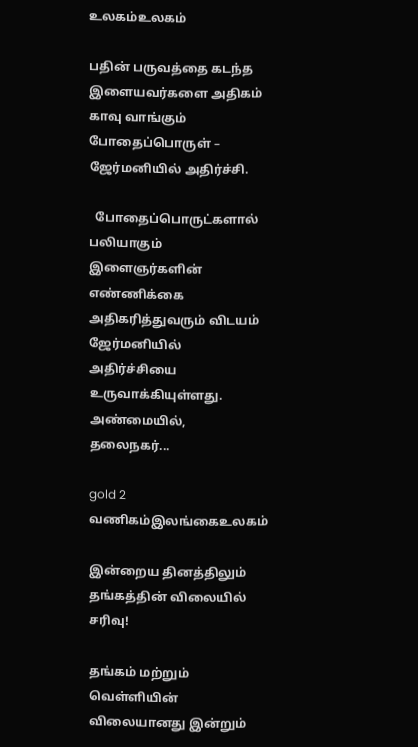உலகம்உலகம்

பதின் பருவத்தை கடந்த இளையவர்களை அதிகம் காவு வாங்கும் போதைப்பொருள் – ஜேர்மனியில் அதிர்ச்சி.

  போதைப்பொருட்களால் பலியாகும் இளைஞர்களின் எண்ணிக்கை அதிகரித்துவரும் விடயம் ஜேர்மனியில் அதிர்ச்சியை உருவாக்கியுள்ளது. அண்மையில், தலைநகர்...

gold 2
வணிகம்இலங்கைஉலகம்

இன்றைய தினத்திலும் தங்கத்தின் விலையில் சரிவு!

தங்கம் மற்றும் வெள்ளியின் விலையானது இன்றும்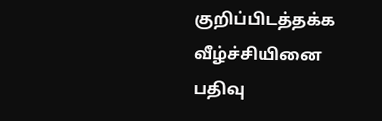குறிப்பிடத்தக்க வீழ்ச்சியினை பதிவு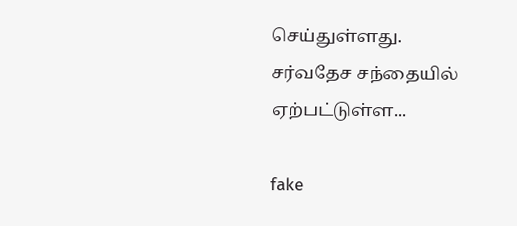செய்துள்ளது. சர்வதேச சந்தையில் ஏற்பட்டுள்ள...

fake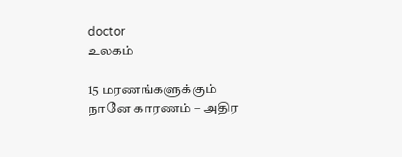doctor
உலகம்

15 மரணங்களுக்கும் நானே காரணம் – அதிர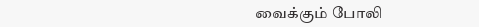வைக்கும் போலி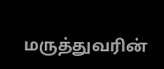மருத்துவரின்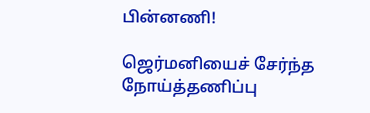பின்னணி!

ஜெர்மனியைச் சேர்ந்த நோய்த்தணிப்பு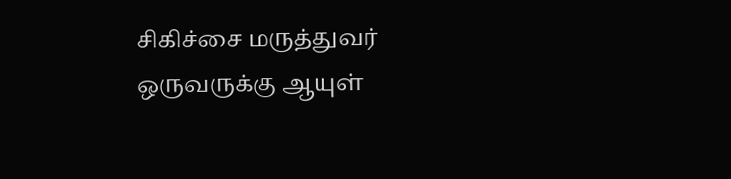சிகிச்சை மருத்துவர் ஒருவருக்கு ஆயுள்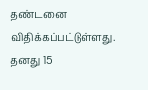தண்டனை விதிக்கப்பட்டுள்ளது. தனது 15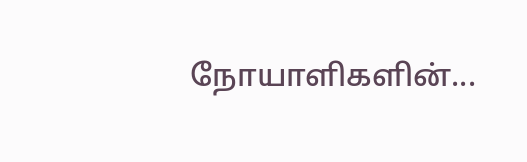நோயாளிகளின்...